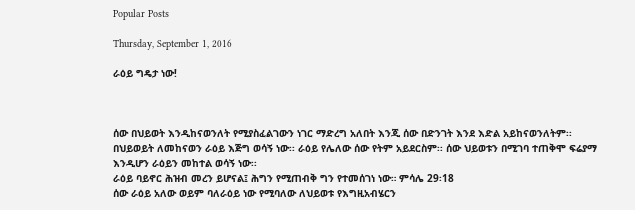Popular Posts

Thursday, September 1, 2016

ራዕይ ግዴታ ነው!



ሰው በህይወት እንዲከናወንለት የሚያስፈልገውን ነገር ማድረግ አለበት እንጂ ሰው በድንገት እንደ እድል አይከናወንለትም፡፡
በህይወይት ለመከናወን ራዕይ እጅግ ወሳኝ ነው፡፡ ራዕይ የሌለው ሰው የትም አይደርስም፡፡ ሰው ህይወቱን በሚገባ ተጠቅሞ ፍሬያማ እንዲሆን ራዕይን መከተል ወሳኝ ነው፡፡
ራዕይ ባይኖር ሕዝብ መረን ይሆናል፤ ሕግን የሚጠብቅ ግን የተመሰገነ ነው። ምሳሌ 29፡18
ሰው ራዕይ አለው ወይም ባለራዕይ ነው የሚባለው ለህይወቱ የእግዚአብሄርን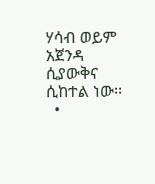ሃሳብ ወይም አጀንዳ ሲያውቅና ሲከተል ነው፡፡
  •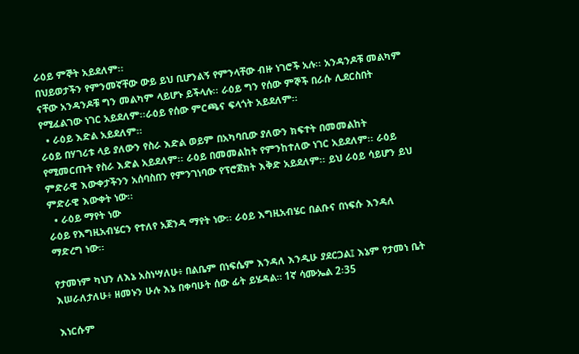ራዕይ ምኞት አይደለም፡፡
በህይወታችን የምንመኛቸው ውይ ይህ ቢሆንልኝ የምንላቸው ብዙ ነገሮች አሉ፡፡ አንዳንዶቹ መልካም ናቸው አንዳንዶቹ ግን መልካም ላይሆኑ ይችላሉ፡፡ ራዕይ ግን የሰው ምኞች በራሱ ሊደርስበት የሚፈልገው ነገር አይደለም፡፡ራዕይ የሰው ምርጫና ፍላጎት አይደለም፡፡
  • ራዕይ እድል አይደለም፡፡
ራዕይ በሃገሪቱ ላይ ያለውን የስራ እድል ወይም በአካባቢው ያለውን ክፍተት በመመልከት የሚመርጡት የስራ እድል አይደለም፡፡ ራዕይ በመመልከት የምንከተለው ነገር አይደለም፡፡ ራዕይ ምድራዊ እውቀታችንን አሰባስበን የምንገነባው የፕሮጀክት እቅድ አይደለም፡፡ ይህ ራዕይ ሳይሆን ይህ ምድራዊ እውቀት ነው፡፡
  • ራዕይ ማየት ነው
ራዕይ የእግዚአብሄርን የተለየ አጀንዳ ማየት ነው፡፡ ራዕይ እግዚአብሄር በልቡና በነፍሱ እንዳለ ማድረግ ነው፡፡

የታመነም ካህን ለእኔ አስነሣለሁ፥ በልቤም በነፍሴም እንዳለ እንዲሁ ያደርጋል፤ እኔም የታመነ ቤት እሠራለታለሁ፥ ዘመኑን ሁሉ እኔ በቀባሁት ሰው ፊት ይሄዳል። 1ኛ ሳሙኤል 2፡35

እነርሱም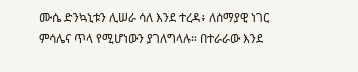ሙሴ ድንኳኒቱን ሊሠራ ሳለ እንደ ተረዳ፥ ለሰማያዊ ነገር ምሳሌና ጥላ የሚሆነውን ያገለግላሉ። በተራራው እንደ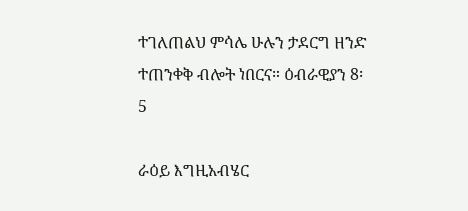ተገለጠልህ ምሳሌ ሁሉን ታደርግ ዘንድ ተጠንቀቅ ብሎት ነበርና። ዕብራዊያን 8፡5

ራዕይ እግዚአብሄር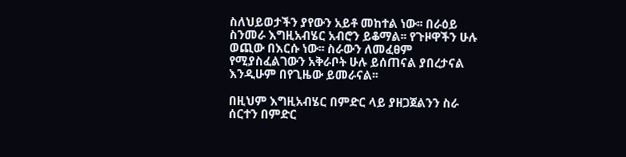ስለህይወታችን ያየውን አይቶ መከተል ነው፡፡ በራዕይ ስንመራ እግዚአብሄር አብሮን ይቆማል፡፡ የጉዞዋችን ሁሉ ወጪው በእርሱ ነው፡፡ ስራውን ለመፈፀም የሚያስፈልገውን አቅራቦት ሁሉ ይሰጠናል ያበረታናል እንዲሁም በየጊዜው ይመራናል፡፡

በዚህም እግዚአብሄር በምድር ላይ ያዘጋጀልንን ስራ ሰርተን በምድር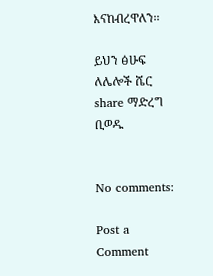እናከብረዋለን፡፡

ይህን ፅሁፍ ለሌሎች ሼር share ማድረግ ቢወዱ


No comments:

Post a Comment